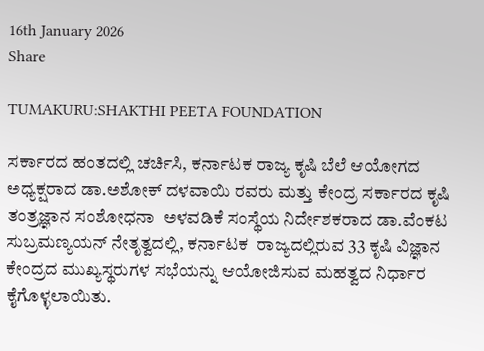16th January 2026
Share

TUMAKURU:SHAKTHI PEETA FOUNDATION

ಸರ್ಕಾರದ ಹಂತದಲ್ಲಿ ಚರ್ಚಿಸಿ, ಕರ್ನಾಟಕ ರಾಜ್ಯ ಕೃಷಿ ಬೆಲೆ ಆಯೋಗದ ಅಧ್ಯಕ್ಷರಾದ ಡಾ.ಅಶೋಕ್ ದಳವಾಯಿ ರವರು ಮತ್ತು ಕೇಂದ್ರ ಸರ್ಕಾರದ ಕೃಷಿ ತಂತ್ರಜ್ಞಾನ ಸಂಶೋಧನಾ  ಅಳವಡಿಕೆ ಸಂಸ್ಥೆಯ ನಿರ್ದೇಶಕರಾದ ಡಾ.ವೆಂಕಟ ಸುಬ್ರಮಣ್ಯಯನ್ ನೇತೃತ್ವದಲ್ಲಿ, ಕರ್ನಾಟಕ  ರಾಜ್ಯದಲ್ಲಿರುವ 33 ಕೃಷಿ ವಿಜ್ಞಾನ ಕೇಂದ್ರದ ಮುಖ್ಯಸ್ಥರುಗಳ ಸಭೆಯನ್ನು ಆಯೋಜಿಸುವ ಮಹತ್ವದ ನಿರ್ಧಾರ ಕೈಗೊಳ್ಳಲಾಯಿತು.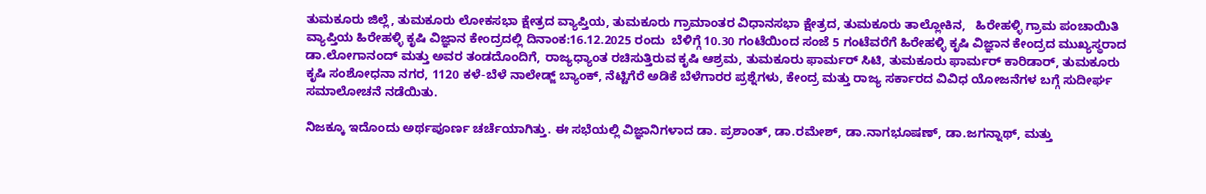ತುಮಕೂರು ಜಿಲ್ಲೆ, ತುಮಕೂರು ಲೋಕಸಭಾ ಕ್ಷೇತ್ರದ ವ್ಯಾಪ್ತಿಯ, ತುಮಕೂರು ಗ್ರಾಮಾಂತರ ವಿಧಾನಸಭಾ ಕ್ಷೇತ್ರದ, ತುಮಕೂರು ತಾಲ್ಲೋಕಿನ,   ಹಿರೇಹಳ್ಳಿ ಗ್ರಾಮ ಪಂಚಾಯಿತಿ ವ್ಯಾಪ್ತಿಯ ಹಿರೇಹಳ್ಳಿ ಕೃಷಿ ವಿಜ್ಞಾನ ಕೇಂದ್ರದಲ್ಲಿ ದಿನಾಂಕ:16.12.2025 ರಂದು  ಬೆಳಿಗ್ಗೆ 10.30 ಗಂಟೆಯಿಂದ ಸಂಜೆ 5 ಗಂಟೆವರೆಗೆ ಹಿರೇಹಳ್ಳಿ ಕೃಷಿ ವಿಜ್ಞಾನ ಕೇಂದ್ರದ ಮುಖ್ಯಸ್ಥರಾದ ಡಾ.ಲೋಗಾನಂದ್ ಮತ್ತು ಅವರ ತಂಡದೊಂದಿಗೆ, ರಾಜ್ಯಧ್ಯಾಂತ ರಚಿಸುತ್ತಿರುವ ಕೃಷಿ ಆಶ್ರಮ, ತುಮಕೂರು ಫಾರ್ಮರ್ ಸಿಟಿ, ತುಮಕೂರು ಫಾರ್ಮರ್ ಕಾರಿಡಾರ್, ತುಮಕೂರು ಕೃಷಿ ಸಂಶೋಧನಾ ನಗರ, 1120 ಕಳೆ-ಬೆಳೆ ನಾಲೇಡ್ಜ್ ಬ್ಯಾಂಕ್, ನೆಟ್ಟಿಗೆರೆ ಅಡಿಕೆ ಬೆಳೆಗಾರರ ಪ್ರಶ್ನೆಗಳು, ಕೇಂದ್ರ ಮತ್ತು ರಾಜ್ಯ ಸರ್ಕಾರದ ವಿವಿಧ ಯೋಜನೆಗಳ ಬಗ್ಗೆ ಸುದೀರ್ಘ ಸಮಾಲೋಚನೆ ನಡೆಯಿತು.

ನಿಜಕ್ಕೂ ಇದೊಂದು ಅರ್ಥಪೂರ್ಣ ಚರ್ಚೆಯಾಗಿತ್ತು. ಈ ಸಭೆಯಲ್ಲಿ ವಿಜ್ಞಾನಿಗಳಾದ ಡಾ. ಪ್ರಶಾಂತ್, ಡಾ.ರಮೇಶ್, ಡಾ.ನಾಗಭೂಷಣ್, ಡಾ.ಜಗನ್ನಾಥ್, ಮತ್ತು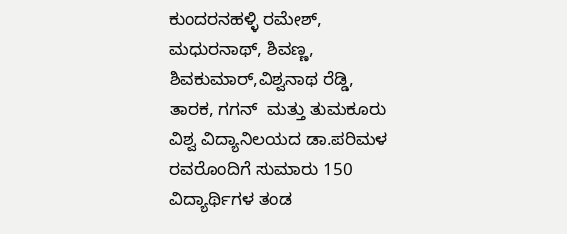ಕುಂದರನಹಳ್ಳಿ ರಮೇಶ್, ಮಧುರನಾಥ್, ಶಿವಣ್ಣ, ಶಿವಕುಮಾರ್,ವಿಶ್ವನಾಥ ರೆಡ್ಡಿ,  ತಾರಕ, ಗಗನ್  ಮತ್ತು ತುಮಕೂರು ವಿಶ್ವ ವಿದ್ಯಾನಿಲಯದ ಡಾ.ಪರಿಮಳ ರವರೊಂದಿಗೆ ಸುಮಾರು 150 ವಿದ್ಯಾರ್ಥಿಗಳ ತಂಡ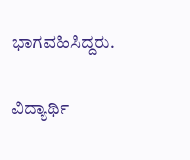ಭಾಗವಹಿಸಿದ್ದರು.

ವಿದ್ಯಾರ್ಥಿ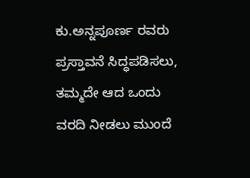ಕು.ಅನ್ನಪೂರ್ಣ ರವರು ಪ್ರಸ್ತಾವನೆ ಸಿದ್ಧಪಡಿಸಲು, ತಮ್ಮದೇ ಆದ ಒಂದು ವರದಿ ನೀಡಲು ಮುಂದೆ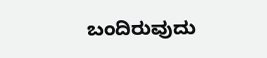ಬಂದಿರುವುದು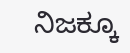ನಿಜಕ್ಕೂ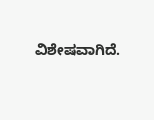ವಿಶೇಷವಾಗಿದೆ.